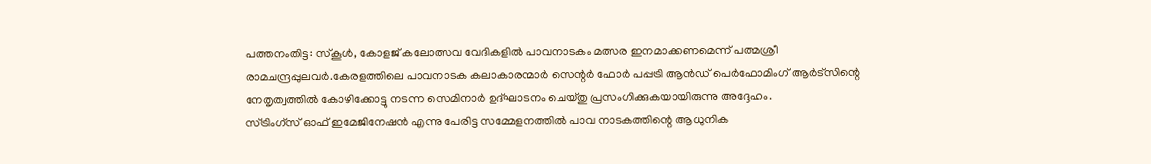പത്തനംതിട്ട: സ്കൂൾ, കോളജ് കലോത്സവ വേദികളിൽ പാവനാടകം മത്സര ഇനമാക്കണമെന്ന് പത്മശ്രീ രാമചന്ദ്രപ്പുലവർ.കേരളത്തിലെ പാവനാടക കലാകാരന്മാർ സെന്റർ ഫോർ പപ്പട്രി ആൻഡ് പെർഫോമിംഗ് ആർട്സിന്റെ നേതൃത്വത്തിൽ കോഴിക്കോട്ടു നടന്ന സെമിനാർ ഉദ്ഘാടനം ചെയ്തു പ്രസംഗിക്കുകയായിരുന്നു അദ്ദേഹം.
സ്ട്രിംഗ്സ് ഓഫ് ഇമേജിനേഷൻ എന്നു പേരിട്ട സമ്മേളനത്തിൽ പാവ നാടകത്തിന്റെ ആധുനിക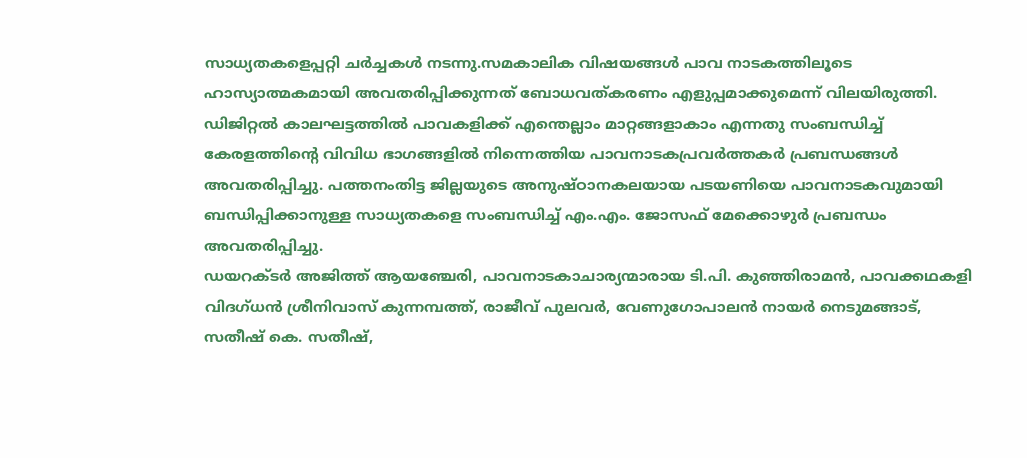സാധ്യതകളെപ്പറ്റി ചർച്ചകൾ നടന്നു.സമകാലിക വിഷയങ്ങൾ പാവ നാടകത്തിലൂടെ ഹാസ്യാത്മകമായി അവതരിപ്പിക്കുന്നത് ബോധവത്കരണം എളുപ്പമാക്കുമെന്ന് വിലയിരുത്തി.
ഡിജിറ്റൽ കാലഘട്ടത്തിൽ പാവകളിക്ക് എന്തെല്ലാം മാറ്റങ്ങളാകാം എന്നതു സംബന്ധിച്ച് കേരളത്തിന്റെ വിവിധ ഭാഗങ്ങളിൽ നിന്നെത്തിയ പാവനാടകപ്രവർത്തകർ പ്രബന്ധങ്ങൾ അവതരിപ്പിച്ചു. പത്തനംതിട്ട ജില്ലയുടെ അനുഷ്ഠാനകലയായ പടയണിയെ പാവനാടകവുമായി ബന്ധിപ്പിക്കാനുള്ള സാധ്യതകളെ സംബന്ധിച്ച് എം.എം. ജോസഫ് മേക്കൊഴുർ പ്രബന്ധം അവതരിപ്പിച്ചു.
ഡയറക്ടർ അജിത്ത് ആയഞ്ചേരി, പാവനാടകാചാര്യന്മാരായ ടി.പി. കുഞ്ഞിരാമൻ, പാവക്കഥകളി വിദഗ്ധൻ ശ്രീനിവാസ് കുന്നമ്പത്ത്, രാജീവ് പുലവർ, വേണുഗോപാലൻ നായർ നെടുമങ്ങാട്, സതീഷ് കെ. സതീഷ്,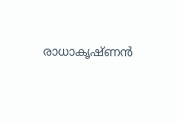രാധാകൃഷ്ണൻ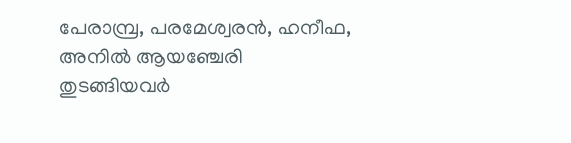പേരാമ്പ്ര, പരമേശ്വരൻ, ഹനീഫ, അനിൽ ആയഞ്ചേരി തുടങ്ങിയവർ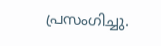പ്രസംഗിച്ചു.